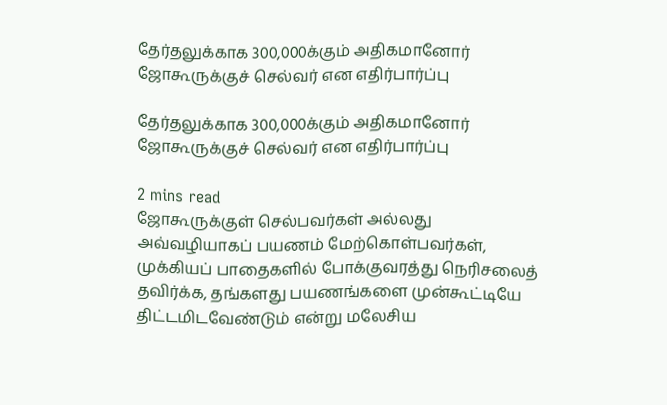தேர்தலுக்காக 300,000க்கும் அதிகமானோர் ஜோகூருக்குச் செல்வர் என எதிர்பார்ப்பு

தேர்தலுக்காக 300,000க்கும் அதிகமானோர் ஜோகூருக்குச் செல்வர் என எதிர்பார்ப்பு

2 mins read
ஜோகூருக்குள் செல்பவர்கள் அல்லது அவ்வழியாகப் பயணம் மேற்கொள்பவர்கள், முக்கியப் பாதைகளில் போக்குவரத்து நெரிசலைத் தவிர்க்க, தங்களது பயணங்களை முன்கூட்டியே திட்டமிடவேண்டும் என்று மலேசிய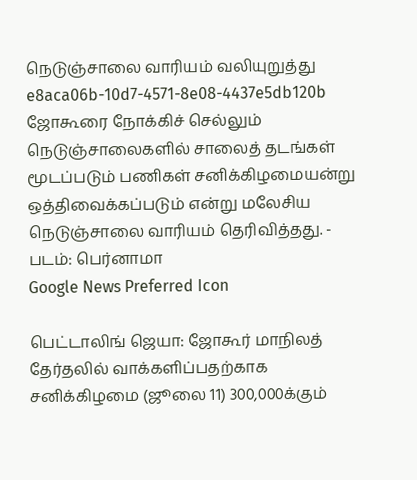நெடுஞ்சாலை வாரியம் வலியுறுத்து
e8aca06b-10d7-4571-8e08-4437e5db120b
ஜோகூரை நோக்கிச் செல்லும் நெடுஞ்சாலைகளில் சாலைத் தடங்கள் மூடப்படும் பணிகள் சனிக்கிழமையன்று ஒத்திவைக்கப்படும் என்று மலேசிய நெடுஞ்சாலை வாரியம் தெரிவித்தது. - படம்: பெர்னாமா
Google News Preferred Icon

பெட்டாலிங் ஜெயா: ஜோகூர் மாநிலத் தேர்தலில் வாக்களிப்பதற்காக சனிக்கிழமை (ஜூலை 11) 300,000க்கும்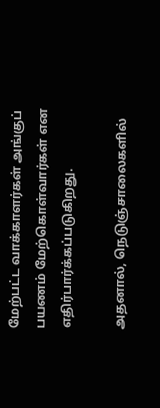மேற்பட்ட வாக்காளர்கள் அங்குப் பயணம் மேற்கொள்வார்கள் என எதிர்பார்க்கப்படுகிறது.

அதனால், நெடுஞ்சாலைகளில்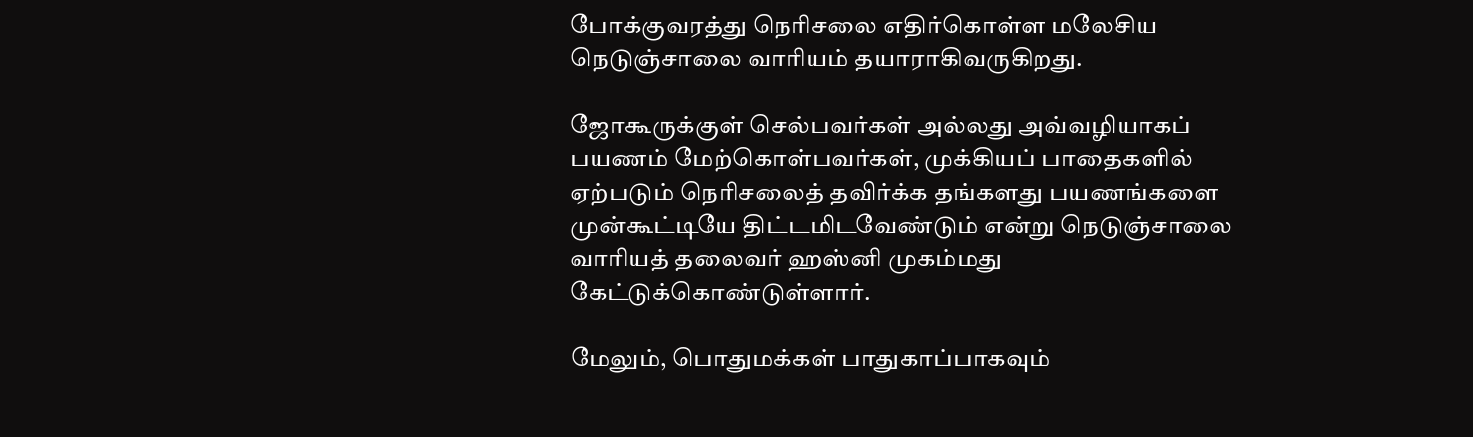போக்குவரத்து நெரிசலை எதிர்கொள்ள மலேசிய நெடுஞ்சாலை வாரியம் தயாராகிவருகிறது.

ஜோகூருக்குள் செல்பவர்கள் அல்லது அவ்வழியாகப் பயணம் மேற்கொள்பவர்கள், முக்கியப் பாதைகளில் ஏற்படும் நெரிசலைத் தவிர்க்க தங்களது பயணங்களை முன்கூட்டியே திட்டமிடவேண்டும் என்று நெடுஞ்சாலை வாரியத் தலைவர் ஹஸ்னி முகம்மது கேட்டுக்கொண்டுள்ளார்.

மேலும், பொதுமக்கள் பாதுகாப்பாகவும்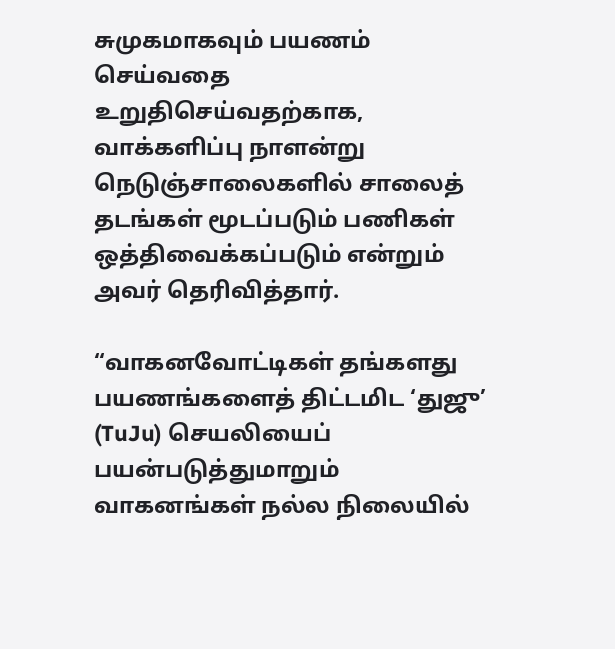சுமுகமாகவும் பயணம் செய்வதை உறுதிசெய்வதற்காக, வாக்களிப்பு நாளன்று நெடுஞ்சாலைகளில் சாலைத் தடங்கள் மூடப்படும் பணிகள் ஒத்திவைக்கப்படும் என்றும் அவர் தெரிவித்தார்.

“வாகனவோட்டிகள் தங்களது பயணங்களைத் திட்டமிட ‘துஜு’ (TuJu) செயலியைப் பயன்படுத்துமாறும் வாகனங்கள் நல்ல நிலையில்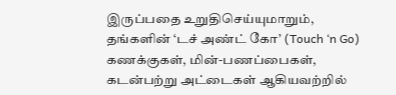இருப்பதை உறுதிசெய்யுமாறும், தங்களின் ‘டச் அண்ட் கோ’ (Touch ‘n Go) கணக்குகள், மின்-பணப்பைகள், கடன்பற்று அட்டைகள் ஆகியவற்றில்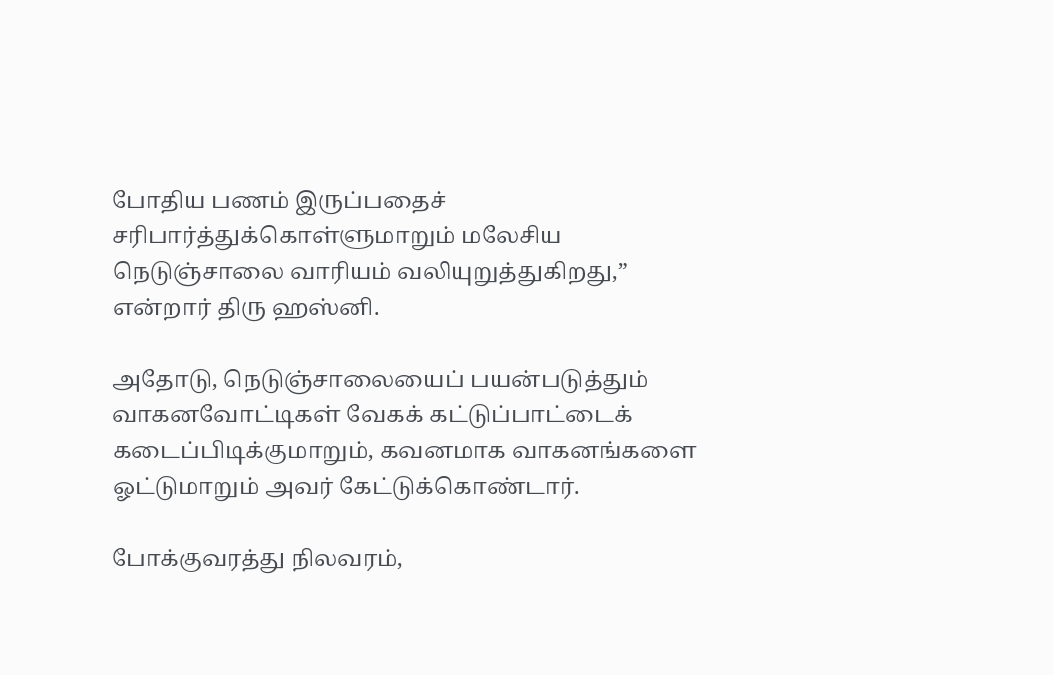போதிய பணம் இருப்பதைச் சரிபார்த்துக்கொள்ளுமாறும் மலேசிய நெடுஞ்சாலை வாரியம் வலியுறுத்துகிறது,” என்றார் திரு ஹஸ்னி.

அதோடு, நெடுஞ்சாலையைப் பயன்படுத்தும் வாகனவோட்டிகள் வேகக் கட்டுப்பாட்டைக் கடைப்பிடிக்குமாறும், கவனமாக வாகனங்களை ஓட்டுமாறும் அவர் கேட்டுக்கொண்டார்.

போக்குவரத்து நிலவரம்,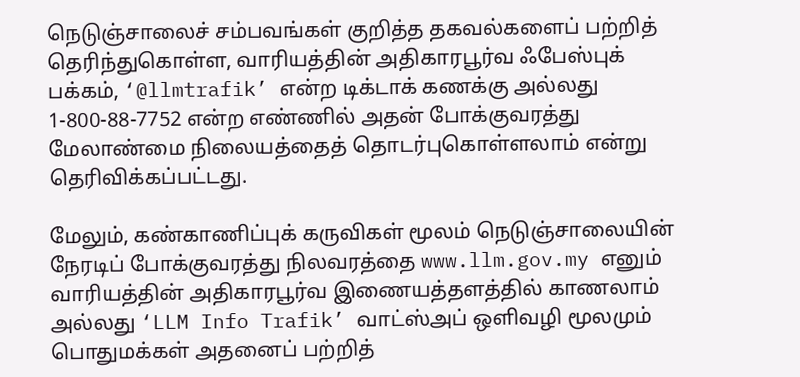நெடுஞ்சாலைச் சம்பவங்கள் குறித்த தகவல்களைப் பற்றித் தெரிந்துகொள்ள, வாரியத்தின் அதிகாரபூர்வ ஃபேஸ்புக் பக்கம், ‘@llmtrafik’ என்ற டிக்டாக் கணக்கு அல்லது 1-800-88-7752 என்ற எண்ணில் அதன் போக்குவரத்து மேலாண்மை நிலையத்தைத் தொடர்புகொள்ளலாம் என்று தெரிவிக்கப்பட்டது.

மேலும், கண்காணிப்புக் கருவிகள் மூலம் நெடுஞ்சாலையின் நேரடிப் போக்குவரத்து நிலவரத்தை www.llm.gov.my எனும் வாரியத்தின் அதிகாரபூர்வ இணையத்தளத்தில் காணலாம் அல்லது ‘LLM Info Trafik’ வாட்ஸ்அப் ஒளிவழி மூலமும் பொதுமக்கள் அதனைப் பற்றித்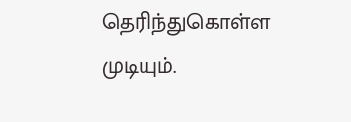தெரிந்துகொள்ள முடியும்.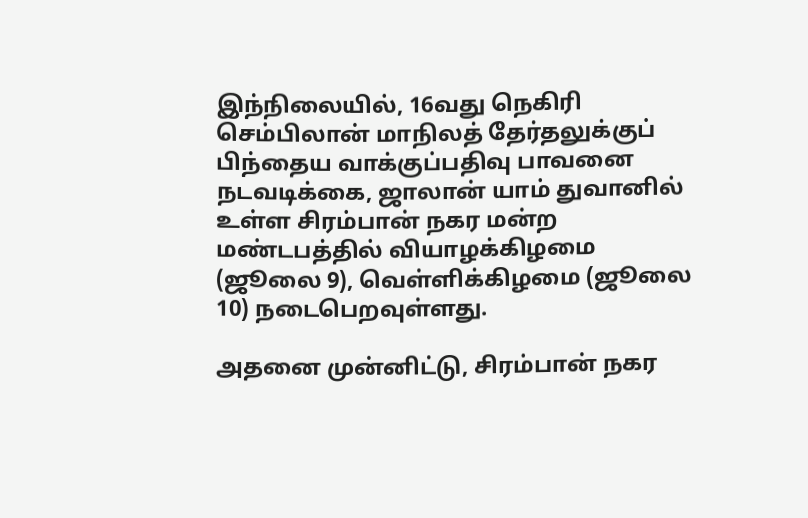இந்நிலையில், 16வது நெகிரி செம்பிலான் மாநிலத் தேர்தலுக்குப் பிந்தைய வாக்குப்பதிவு பாவனை நடவடிக்கை, ஜாலான் யாம் துவானில் உள்ள சிரம்பான் நகர மன்ற மண்டபத்தில் வியாழக்கிழமை (ஜூலை 9), வெள்ளிக்கிழமை (ஜூலை 10) நடைபெறவுள்ளது.

அதனை முன்னிட்டு, சிரம்பான் நகர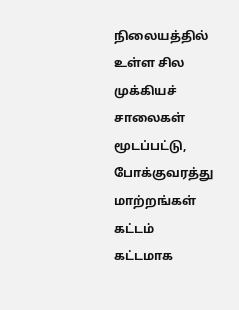நிலையத்தில் உள்ள சில முக்கியச் சாலைகள் மூடப்பட்டு, போக்குவரத்து மாற்றங்கள் கட்டம் கட்டமாக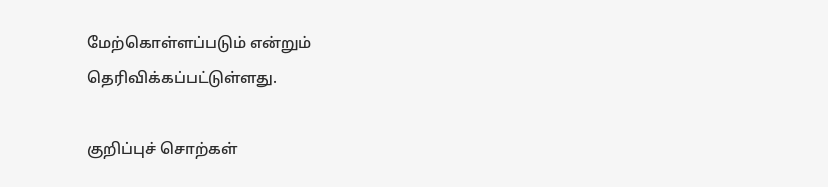மேற்கொள்ளப்படும் என்றும் தெரிவிக்கப்பட்டுள்ளது.

குறிப்புச் சொற்கள்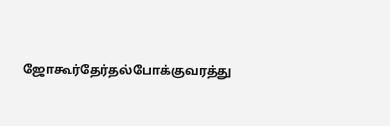ஜோகூர்தேர்தல்போக்குவரத்து